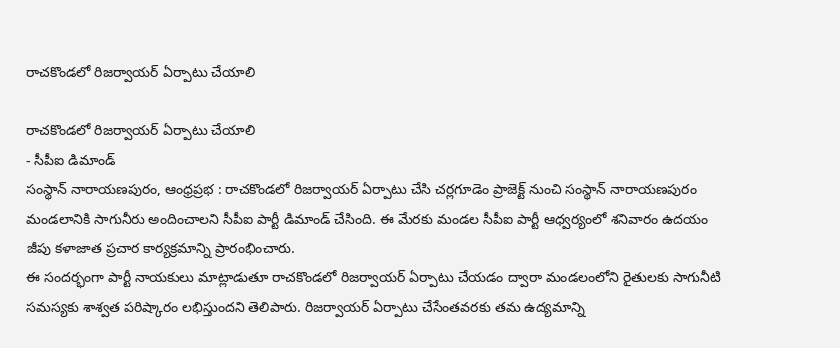రాచకొండలో రిజర్వాయర్ ఏర్పాటు చేయాలి

రాచకొండలో రిజర్వాయర్ ఏర్పాటు చేయాలి
- సీపీఐ డిమాండ్
సంస్థాన్ నారాయణపురం, ఆంధ్రప్రభ : రాచకొండలో రిజర్వాయర్ ఏర్పాటు చేసి చర్లగూడెం ప్రాజెక్ట్ నుంచి సంస్థాన్ నారాయణపురం మండలానికి సాగునీరు అందించాలని సీపీఐ పార్టీ డిమాండ్ చేసింది. ఈ మేరకు మండల సీపీఐ పార్టీ ఆధ్వర్యంలో శనివారం ఉదయం జీపు కళాజాత ప్రచార కార్యక్రమాన్ని ప్రారంభించారు.
ఈ సందర్భంగా పార్టీ నాయకులు మాట్లాడుతూ రాచకొండలో రిజర్వాయర్ ఏర్పాటు చేయడం ద్వారా మండలంలోని రైతులకు సాగునీటి సమస్యకు శాశ్వత పరిష్కారం లభిస్తుందని తెలిపారు. రిజర్వాయర్ ఏర్పాటు చేసేంతవరకు తమ ఉద్యమాన్ని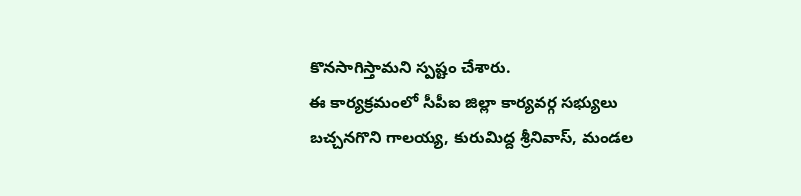కొనసాగిస్తామని స్పష్టం చేశారు.
ఈ కార్యక్రమంలో సీపీఐ జిల్లా కార్యవర్గ సభ్యులు బచ్చనగొని గాలయ్య, కురుమిద్ద శ్రీనివాస్, మండల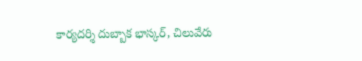కార్యదర్శి దుబ్బాక భాస్కర్, చిలువేరు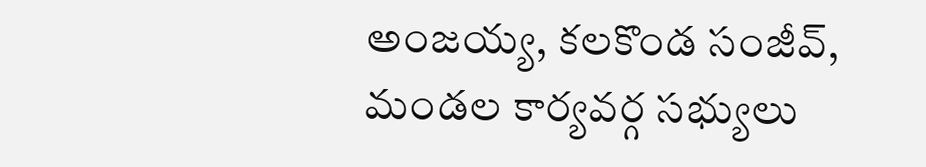అంజయ్య, కలకొండ సంజీవ్, మండల కార్యవర్గ సభ్యులు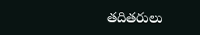తదితరులు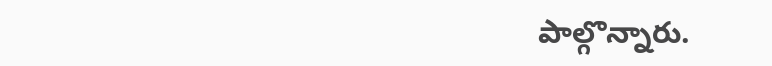పాల్గొన్నారు.